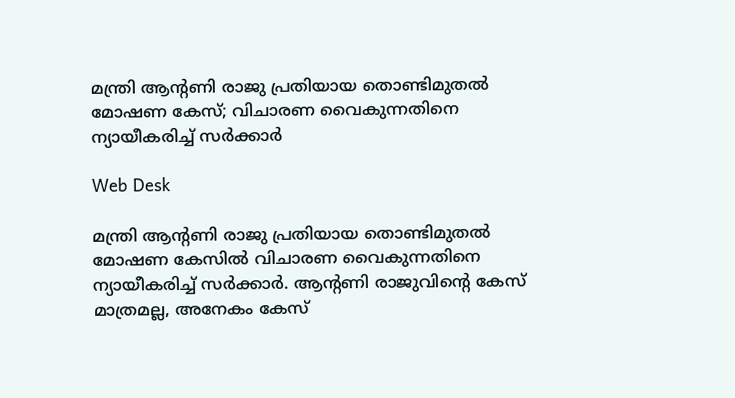മന്ത്രി ആന്‍റണി രാജു പ്രതിയായ തൊണ്ടിമുതൽ മോഷണ കേസ്; വിചാരണ വൈകുന്നതിനെ ന്യായീകരിച്ച് സർക്കാർ

Web Desk

മന്ത്രി ആന്‍റണി രാജു പ്രതിയായ തൊണ്ടിമുതൽ മോഷണ കേസിൽ വിചാരണ വൈകുന്നതിനെ ന്യായീകരിച്ച് സർക്കാർ. ആന്റണി രാജുവിന്റെ കേസ് മാത്രമല്ല, അനേകം കേസ്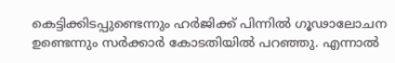കെട്ടിക്കിടപ്പുണ്ടെന്നും ഹർജിക്ക് പിന്നിൽ ഗൂഢാലോചന ഉണ്ടെന്നും സർക്കാർ കോടതിയിൽ പറഞ്ഞു. എന്നാൽ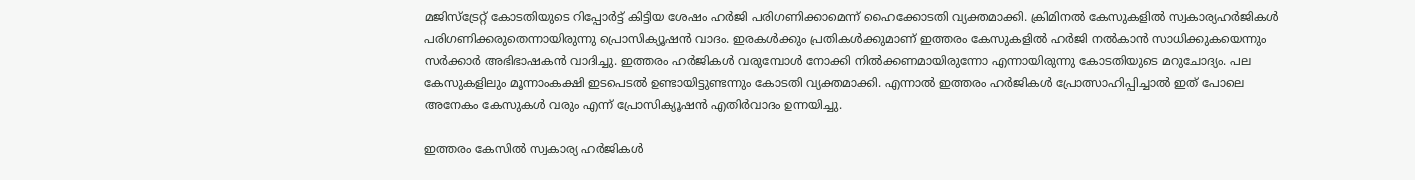മജിസ്ട്രേറ്റ് കോടതിയുടെ റിപ്പോർട്ട് കിട്ടിയ ശേഷം ഹർജി പരിഗണിക്കാമെന്ന് ഹൈക്കോടതി വ്യക്തമാക്കി. ക്രിമിനൽ കേസുകളിൽ സ്വകാര്യഹർജികൾ പരിഗണിക്കരുതെന്നായിരുന്നു പ്രൊസിക്യൂഷൻ വാദം. ഇരകൾക്കും പ്രതികൾക്കുമാണ് ഇത്തരം കേസുകളിൽ ഹർജി നൽകാൻ സാധിക്കുകയെന്നും സർക്കാർ അഭിഭാഷകൻ വാദിച്ചു. ഇത്തരം ഹർജികൾ വരുമ്പോൾ നോക്കി നിൽക്കണമായിരുന്നോ എന്നായിരുന്നു കോടതിയുടെ മറുചോദ്യം. പല കേസുകളിലും മൂന്നാംകക്ഷി ഇടപെടൽ ഉണ്ടായിട്ടുണ്ടന്നും കോടതി വ്യക്തമാക്കി. എന്നാൽ ഇത്തരം ഹർജികൾ പ്രോത്സാഹിപ്പിച്ചാൽ ഇത് പോലെ അനേകം കേസുകൾ വരും എന്ന് പ്രോസിക്യൂഷൻ എതിർവാദം ഉന്നയിച്ചു.

ഇത്തരം കേസിൽ സ്വകാര്യ ഹർജികൾ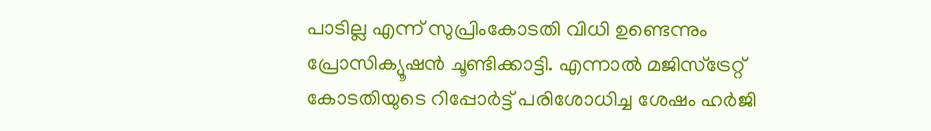പാടില്ല എന്ന് സുപ്രിംകോടതി വിധി ഉണ്ടെന്നും പ്രോസിക്യൂഷൻ ചൂണ്ടിക്കാട്ടി. എന്നാൽ മജിസ്ട്രേറ്റ് കോടതിയുടെ റിപ്പോർട്ട് പരിശോധിച്ച ശേഷം ഹർജി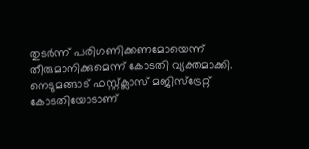തുടർന്ന് പരിഗണിക്കണമോയെന്ന് തീരുമാനിക്കുമെന്ന് കോടതി വ്യക്തമാക്കി. നെടുമങ്ങാട് ഫസ്റ്റ്ക്ലാസ് മജിസ്ട്രേറ്റ് കോടതിയോടാണ്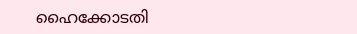ഹൈക്കോടതി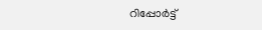റിപ്പോർട്ട്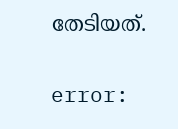തേടിയത്.

error: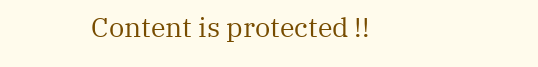Content is protected !!